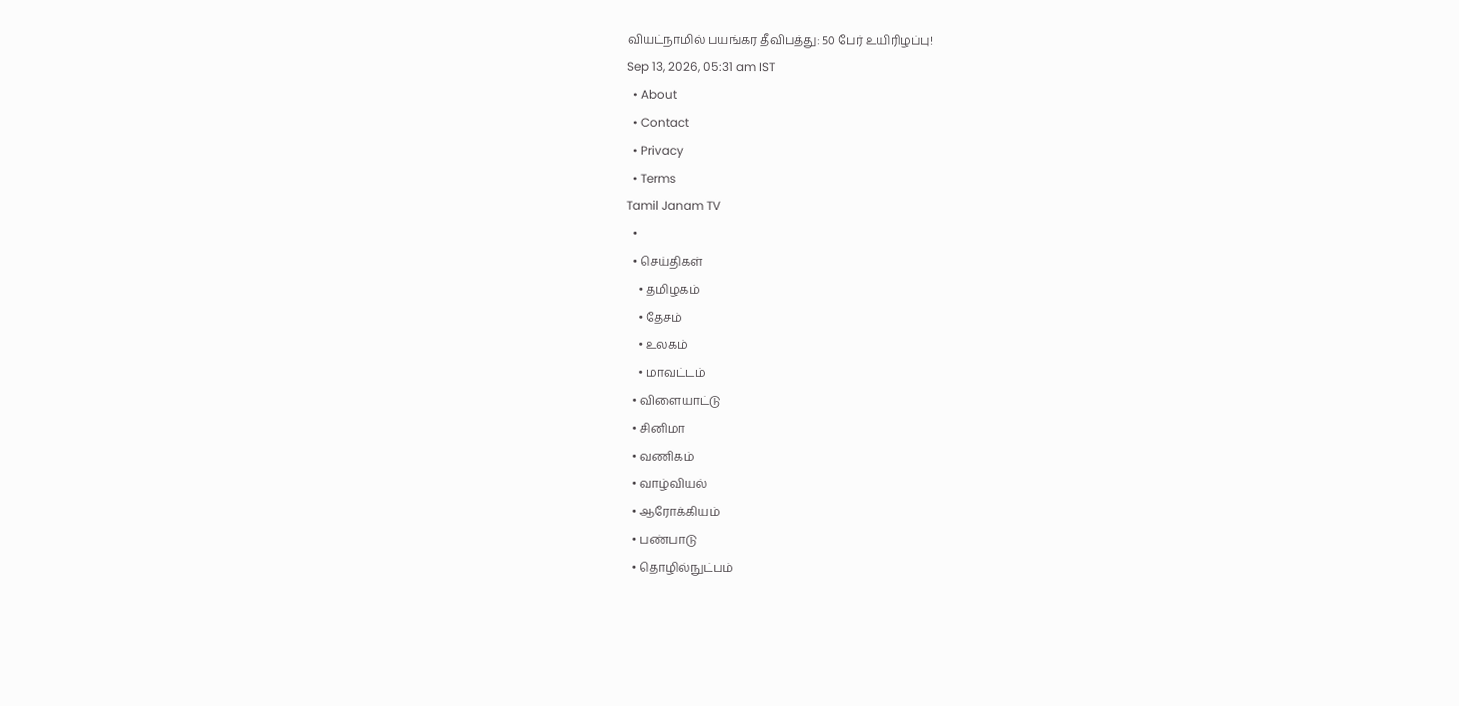வியட்நாமில் பயங்கர தீவிபத்து: 50 பேர் உயிரிழப்பு!
Sep 13, 2026, 05:31 am IST
  • About
  • Contact
  • Privacy
  • Terms
Tamil Janam TV
  •
  • செய்திகள்
    • தமிழகம்
    • தேசம்
    • உலகம்
    • மாவட்டம்
  • விளையாட்டு
  • சினிமா
  • வணிகம்
  • வாழ்வியல்
  • ஆரோக்கியம்
  • பண்பாடு
  • தொழில்நுட்பம்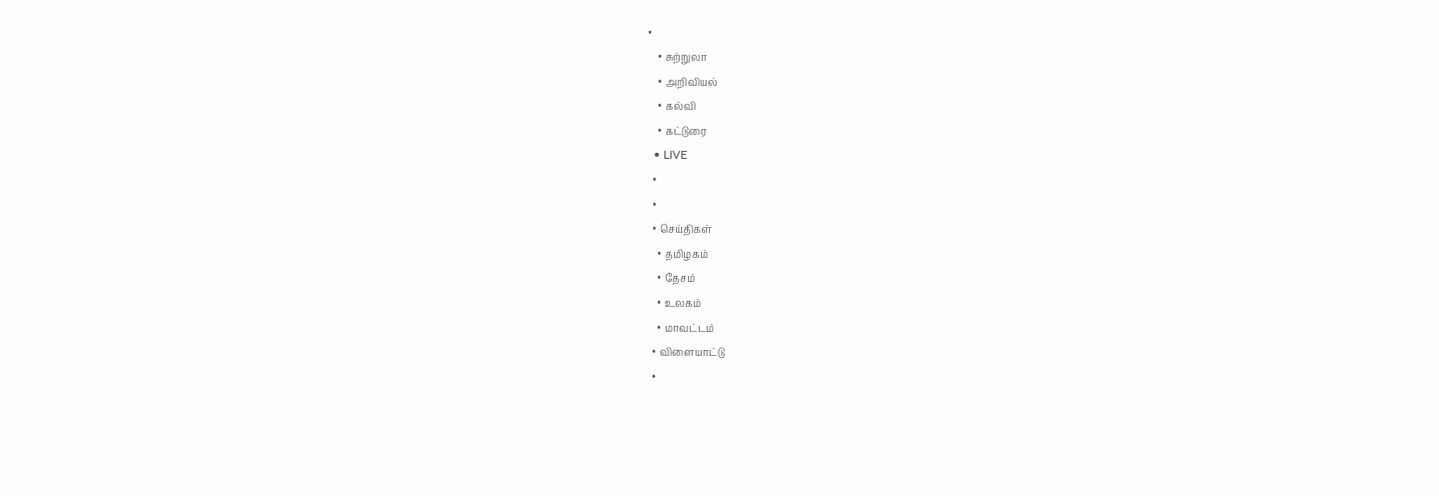•
    • சுற்றுலா
    • அறிவியல்
    • கல்வி
    • கட்டுரை
  • LIVE
  •
  •
  • செய்திகள்
    • தமிழகம்
    • தேசம்
    • உலகம்
    • மாவட்டம்
  • விளையாட்டு
  •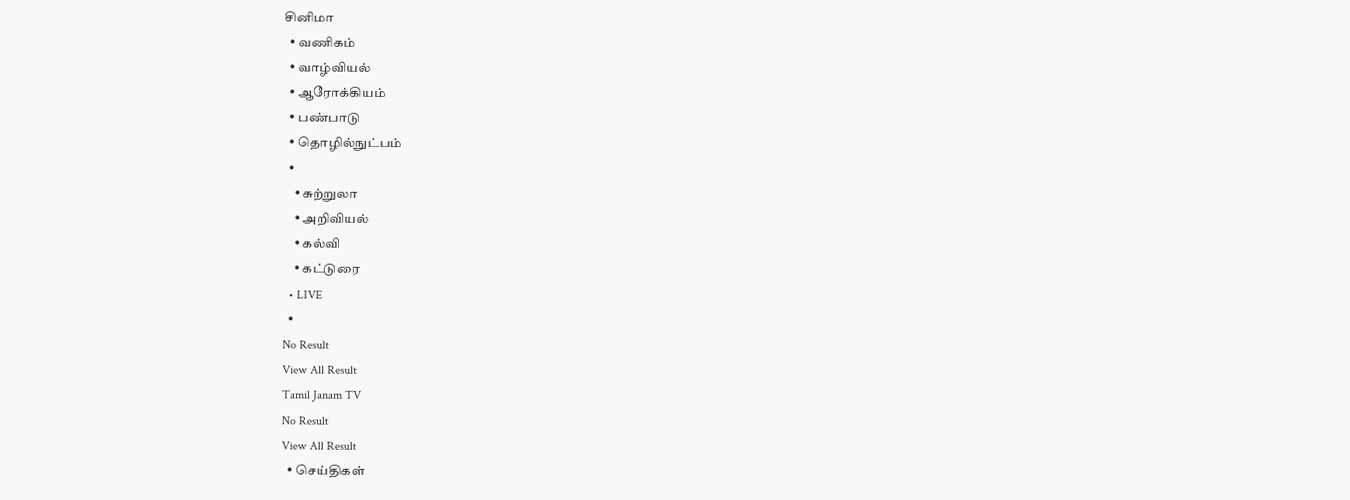சினிமா
  • வணிகம்
  • வாழ்வியல்
  • ஆரோக்கியம்
  • பண்பாடு
  • தொழில்நுட்பம்
  •
    • சுற்றுலா
    • அறிவியல்
    • கல்வி
    • கட்டுரை
  • LIVE
  •
No Result
View All Result
Tamil Janam TV
No Result
View All Result
  • செய்திகள்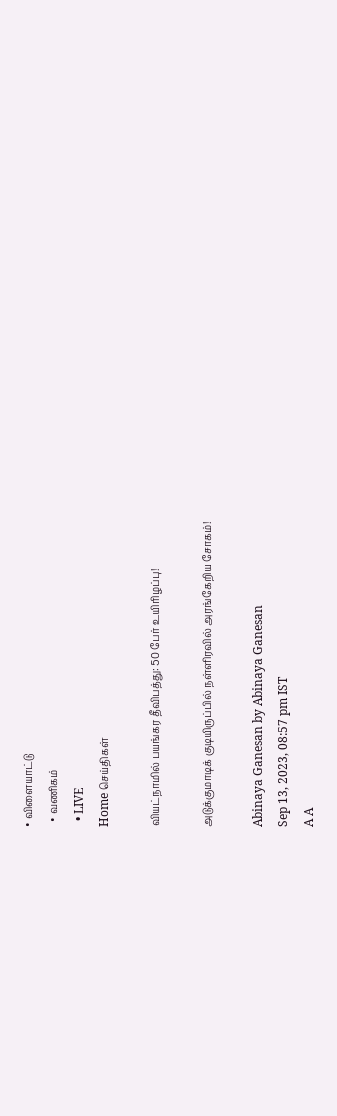• விளையாட்டு
  • வணிகம்
  • LIVE
Home செய்திகள்

வியட்நாமில் பயங்கர தீவிபத்து: 50 பேர் உயிரிழப்பு!

அடுக்குமாடிக் குடியிருப்பில் நள்ளிரவில் அரங்கேறிய சோகம்!

Abinaya Ganesan by Abinaya Ganesan
Sep 13, 2023, 08:57 pm IST
A A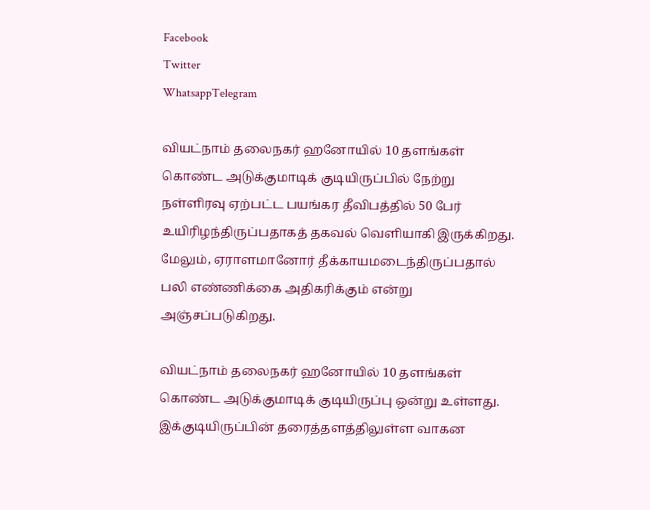Facebook
Twitter
WhatsappTelegram

வியட்நாம் தலைநகர் ஹனோயில் 10 தளங்கள் கொண்ட அடுக்குமாடிக் குடியிருப்பில் நேற்று நள்ளிரவு ஏற்பட்ட பயங்கர தீவிபத்தில் 50 பேர் உயிரிழந்திருப்பதாகத் தகவல் வெளியாகி இருக்கிறது. மேலும், ஏராளமானோர் தீக்காயமடைந்திருப்பதால் பலி எண்ணிக்கை அதிகரிக்கும் என்று அஞ்சப்படுகிறது.

வியட்நாம் தலைநகர் ஹனோயில் 10 தளங்கள் கொண்ட அடுக்குமாடிக் குடியிருப்பு ஒன்று உள்ளது. இக்குடியிருப்பின் தரைத்தளத்திலுள்ள வாகன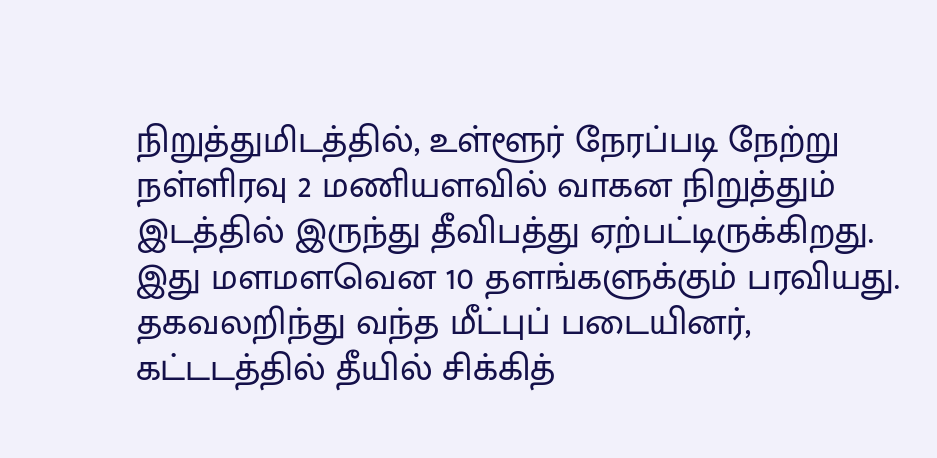நிறுத்துமிடத்தில், உள்ளூர் நேரப்படி நேற்று நள்ளிரவு 2 மணியளவில் வாகன நிறுத்தும் இடத்தில் இருந்து தீவிபத்து ஏற்பட்டிருக்கிறது. இது மளமளவென 10 தளங்களுக்கும் பரவியது. தகவலறிந்து வந்த மீட்புப் படையினர், கட்டடத்தில் தீயில் சிக்கித்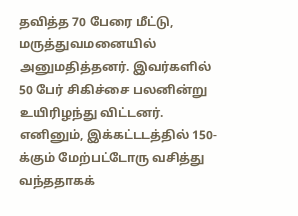தவித்த 70 பேரை மீட்டு, மருத்துவமனையில் அனுமதித்தனர். இவர்களில் 50 பேர் சிகிச்சை பலனின்று உயிரிழந்து விட்டனர். எனினும், இக்கட்டடத்தில் 150-க்கும் மேற்பட்டோரு வசித்து வந்ததாகக்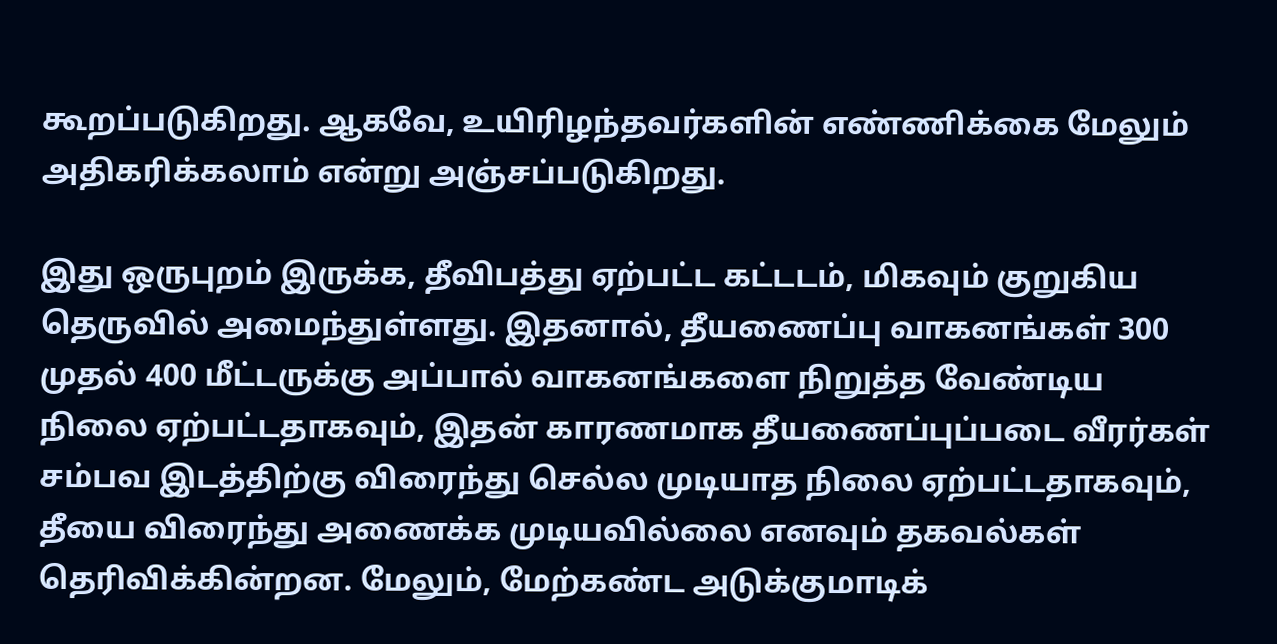கூறப்படுகிறது. ஆகவே, உயிரிழந்தவர்களின் எண்ணிக்கை மேலும் அதிகரிக்கலாம் என்று அஞ்சப்படுகிறது.

இது ஒருபுறம் இருக்க, தீவிபத்து ஏற்பட்ட கட்டடம், மிகவும் குறுகிய தெருவில் அமைந்துள்ளது. இதனால், தீயணைப்பு வாகனங்கள் 300 முதல் 400 மீட்டருக்கு அப்பால் வாகனங்களை நிறுத்த வேண்டிய நிலை ஏற்பட்டதாகவும், இதன் காரணமாக தீயணைப்புப்படை வீரர்கள் சம்பவ இடத்திற்கு விரைந்து செல்ல முடியாத நிலை ஏற்பட்டதாகவும், தீயை விரைந்து அணைக்க முடியவில்லை எனவும் தகவல்கள் தெரிவிக்கின்றன. மேலும், மேற்கண்ட அடுக்குமாடிக்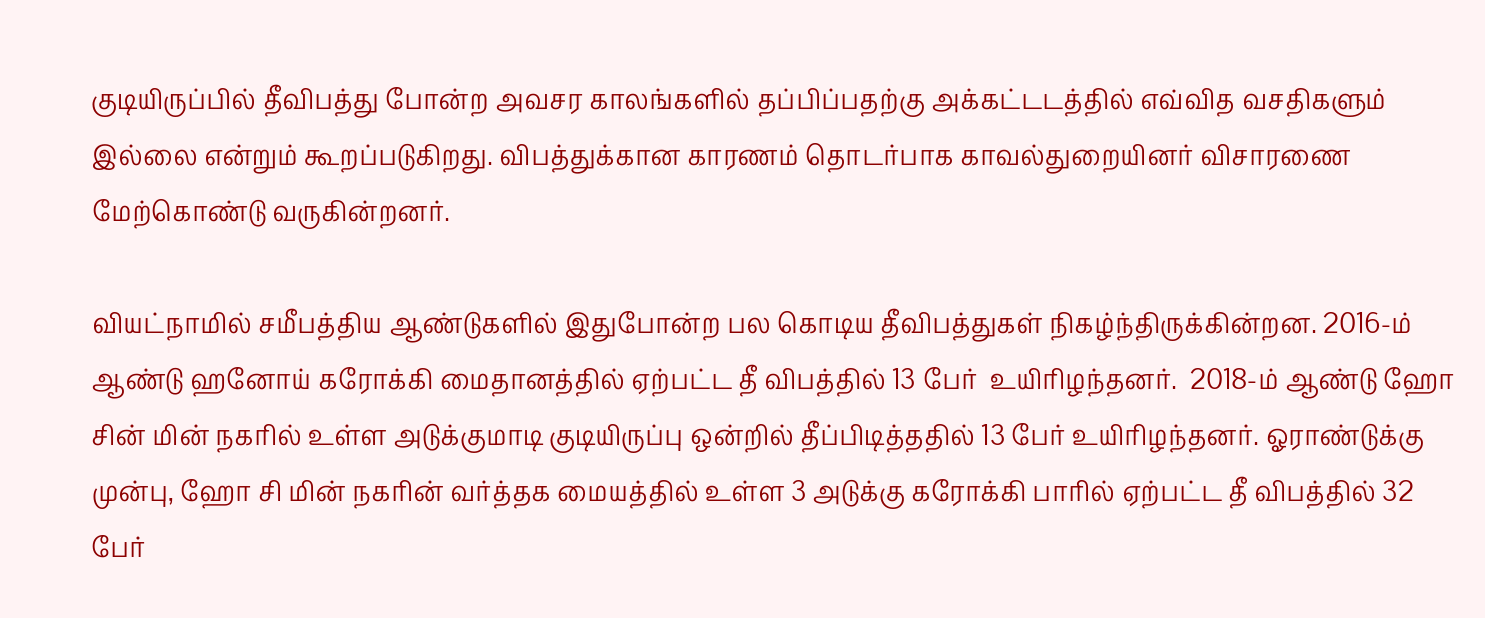குடியிருப்பில் தீவிபத்து போன்ற அவசர காலங்களில் தப்பிப்பதற்கு அக்கட்டடத்தில் எவ்வித வசதிகளும் இல்லை என்றும் கூறப்படுகிறது. விபத்துக்கான காரணம் தொடர்பாக காவல்துறையினர் விசாரணை மேற்கொண்டு வருகின்றனர்.

வியட்நாமில் சமீபத்திய ஆண்டுகளில் இதுபோன்ற பல கொடிய தீவிபத்துகள் நிகழ்ந்திருக்கின்றன. 2016-ம் ஆண்டு ஹனோய் கரோக்கி மைதானத்தில் ஏற்பட்ட தீ விபத்தில் 13 பேர்  உயிரிழந்தனர்.  2018-ம் ஆண்டு ஹோ சின் மின் நகரில் உள்ள அடுக்குமாடி குடியிருப்பு ஒன்றில் தீப்பிடித்ததில் 13 பேர் உயிரிழந்தனர். ஓராண்டுக்கு முன்பு, ஹோ சி மின் நகரின் வர்த்தக மையத்தில் உள்ள 3 அடுக்கு கரோக்கி பாரில் ஏற்பட்ட தீ விபத்தில் 32 பேர்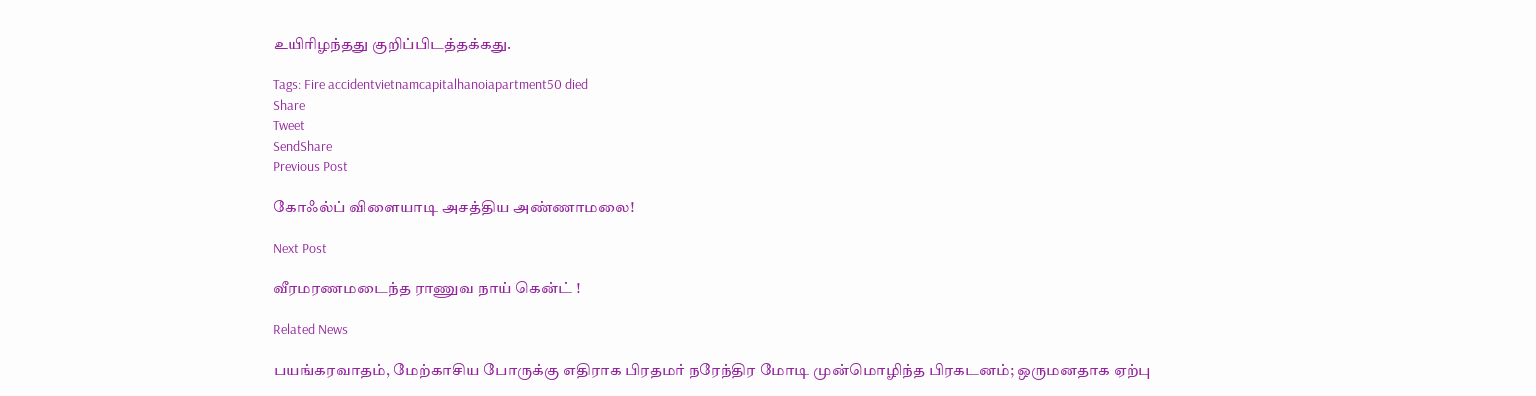உயிரிழந்தது குறிப்பிடத்தக்கது.

Tags: Fire accidentvietnamcapitalhanoiapartment50 died
Share
Tweet
SendShare
Previous Post

கோஃல்ப் விளையாடி அசத்திய அண்ணாமலை!

Next Post

வீரமரணமடைந்த ராணுவ நாய் கென்ட் !

Related News

பயங்கரவாதம், மேற்காசிய போருக்கு எதிராக பிரதமர் நரேந்திர மோடி முன்மொழிந்த பிரகடனம்; ஒருமனதாக ஏற்பு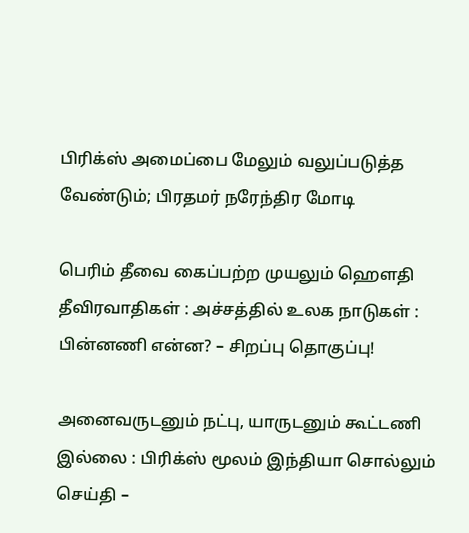பிரிக்ஸ் அமைப்பை மேலும் வலுப்படுத்த வேண்டும்; பிரதமர் நரேந்திர மோடி

பெரிம் தீவை கைப்பற்ற முயலும் ஹெளதி தீவிரவாதிகள் : அச்சத்தில் உலக நாடுகள் : பின்னணி என்ன? – சிறப்பு தொகுப்பு!

அனைவருடனும் நட்பு, யாருடனும் கூட்டணி இல்லை : பிரிக்ஸ் மூலம் இந்தியா சொல்லும் செய்தி –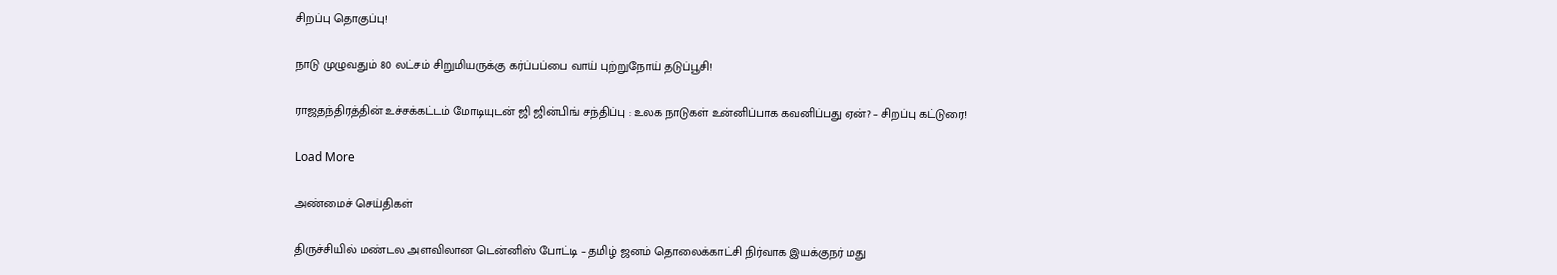சிறப்பு தொகுப்பு!

நாடு முழுவதும் 80 லட்சம் சிறுமியருக்கு கர்ப்பப்பை வாய் புற்றுநோய் தடுப்பூசி!

ராஜதந்திரத்தின் உச்சக்கட்டம் மோடியுடன் ஜி ஜின்பிங் சந்திப்பு : உலக நாடுகள் உன்னிப்பாக கவனிப்பது ஏன்? – சிறப்பு கட்டுரை!

Load More

அண்மைச் செய்திகள்

திருச்சியில் மண்டல அளவிலான டென்னிஸ் போட்டி – தமிழ் ஜனம் தொலைக்காட்சி நிர்வாக இயக்குநர் மது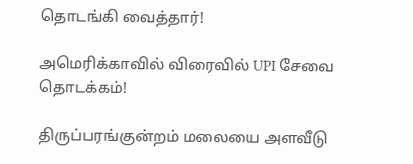தொடங்கி வைத்தார்!

அமெரிக்காவில் விரைவில் UPI சேவை தொடக்கம்!

திருப்பரங்குன்றம் மலையை அளவீடு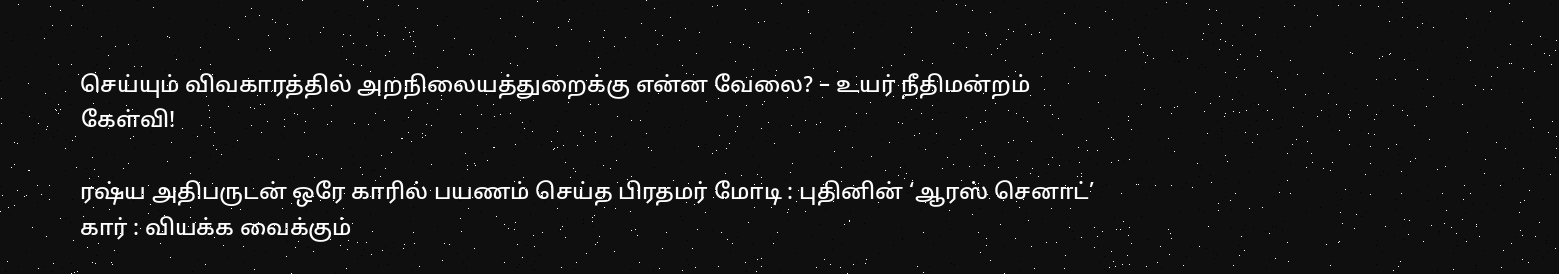செய்யும் விவகாரத்தில் அறநிலையத்துறைக்கு என்ன வேலை? – உயர் நீதிமன்றம் கேள்வி!

ரஷ்ய அதிபருடன் ஒரே காரில் பயணம் செய்த பிரதமர் மோடி : புதினின் ‘ஆரஸ் செனாட்’ கார் : வியக்க வைக்கும்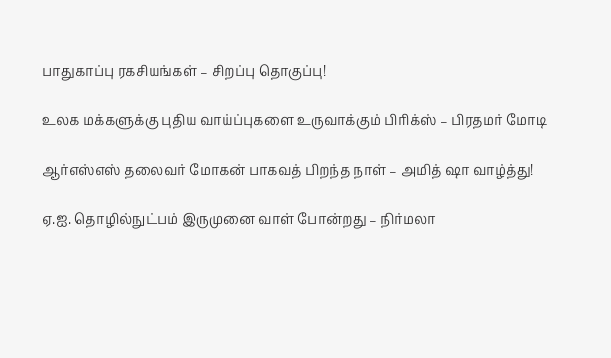பாதுகாப்பு ரகசியங்கள் – சிறப்பு தொகுப்பு!

உலக மக்களுக்கு புதிய வாய்ப்புகளை உருவாக்கும் பிரிக்ஸ் – பிரதமர் மோடி

ஆர்எஸ்எஸ் தலைவர் மோகன் பாகவத் பிறந்த நாள் – அமித் ஷா வாழ்த்து!

ஏ.ஐ. தொழில்நுட்பம் இருமுனை வாள் போன்றது – நிர்மலா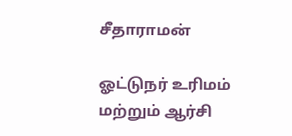சீதாராமன்

ஓட்டுநர் உரிமம் மற்றும் ஆர்சி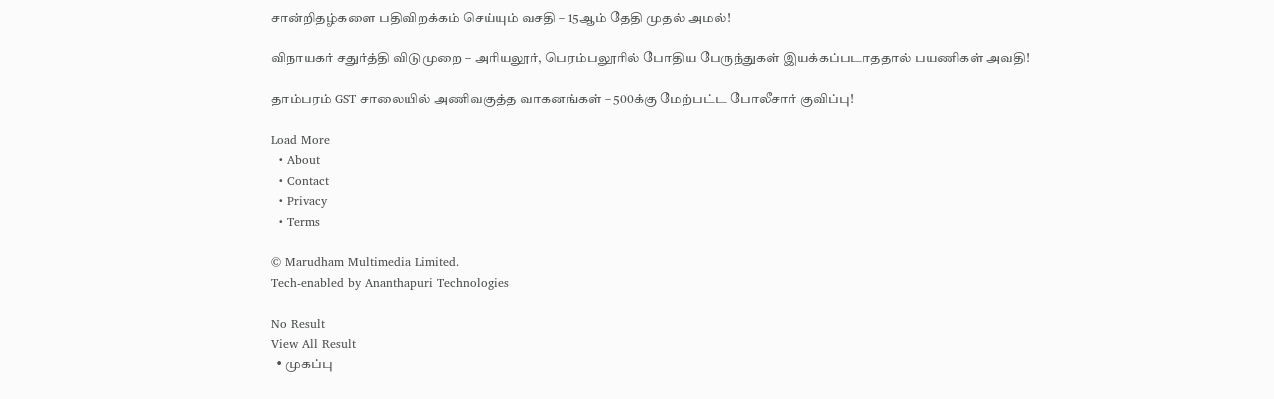சான்றிதழ்களை பதிவிறக்கம் செய்யும் வசதி – 15ஆம் தேதி முதல் அமல்!

விநாயகர் சதுர்த்தி விடுமுறை – அரியலூர், பெரம்பலூரில் போதிய பேருந்துகள் இயக்கப்படாததால் பயணிகள் அவதி!

தாம்பரம் GST சாலையில் அணிவகுத்த வாகனங்கள் – 500க்கு மேற்பட்ட போலீசார் குவிப்பு!

Load More
  • About
  • Contact
  • Privacy
  • Terms

© Marudham Multimedia Limited.
Tech-enabled by Ananthapuri Technologies

No Result
View All Result
  • முகப்பு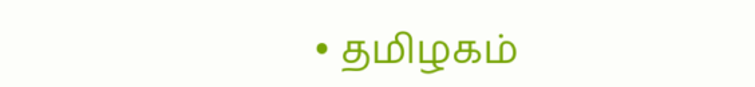• தமிழகம்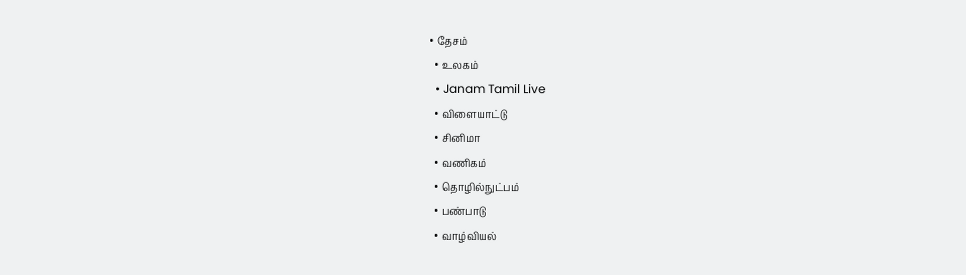• தேசம்
  • உலகம்
  • Janam Tamil Live
  • விளையாட்டு
  • சினிமா
  • வணிகம்
  • தொழில்நுட்பம்
  • பண்பாடு
  • வாழ்வியல்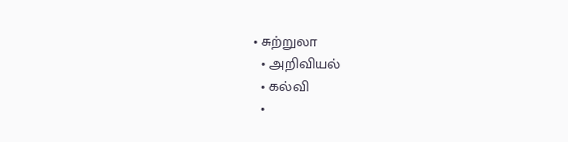• சுற்றுலா
  • அறிவியல்
  • கல்வி
  •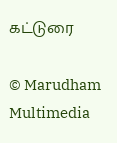கட்டுரை

© Marudham Multimedia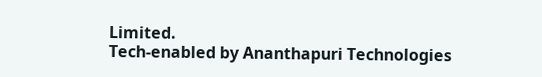Limited.
Tech-enabled by Ananthapuri Technologies